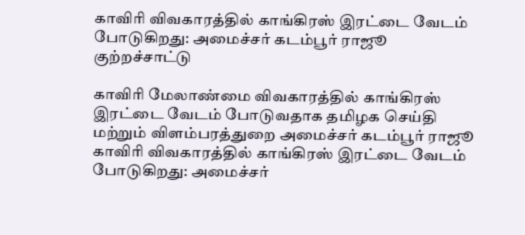காவிரி விவகாரத்தில் காங்கிரஸ் இரட்டை வேடம் போடுகிறது: அமைச்சர் கடம்பூர் ராஜூ குற்றச்சாட்டு

காவிரி மேலாண்மை விவகாரத்தில் காங்கிரஸ் இரட்டை வேடம் போடுவதாக தமிழக செய்தி மற்றும் விளம்பரத்துறை அமைச்சர் கடம்பூர் ராஜூ
காவிரி விவகாரத்தில் காங்கிரஸ் இரட்டை வேடம் போடுகிறது: அமைச்சர்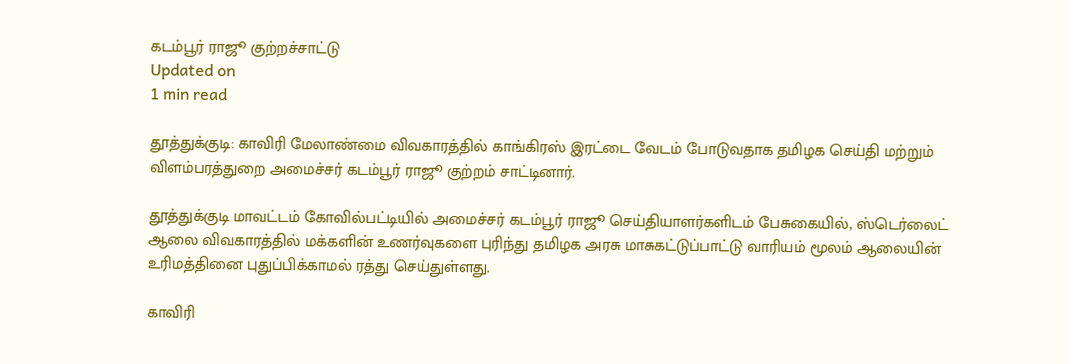கடம்பூர் ராஜூ குற்றச்சாட்டு
Updated on
1 min read

தூத்துக்குடி: காவிரி மேலாண்மை விவகாரத்தில் காங்கிரஸ் இரட்டை வேடம் போடுவதாக தமிழக செய்தி மற்றும் விளம்பரத்துறை அமைச்சர் கடம்பூர் ராஜூ குற்றம் சாட்டினார்.

தூத்துக்குடி மாவட்டம் கோவில்பட்டியில் அமைச்சர் கடம்பூர் ராஜூ செய்தியாளர்களிடம் பேசுகையில், ஸ்டெர்லைட் ஆலை விவகாரத்தில் மக்களின் உணர்வுகளை புரிந்து தமிழக அரசு மாசுகட்டுப்பாட்டு வாரியம் மூலம் ஆலையின் உரிமத்தினை புதுப்பிக்காமல் ரத்து செய்துள்ளது.

காவிரி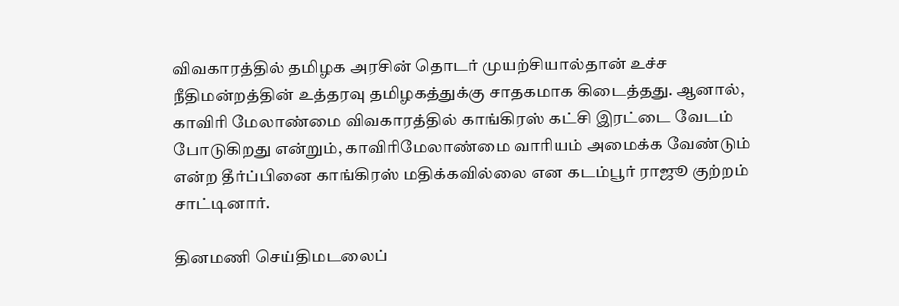விவகாரத்தில் தமிழக அரசின் தொடர் முயற்சியால்தான் உச்ச நீதிமன்றத்தின் உத்தரவு தமிழகத்துக்கு சாதகமாக கிடைத்தது. ஆனால், காவிரி மேலாண்மை விவகாரத்தில் காங்கிரஸ் கட்சி இரட்டை வேடம் போடுகிறது என்றும், காவிரிமேலாண்மை வாரியம் அமைக்க வேண்டும் என்ற தீர்ப்பினை காங்கிரஸ் மதிக்கவில்லை என கடம்பூர் ராஜூ குற்றம் சாட்டினார்.

தினமணி செய்திமடலைப்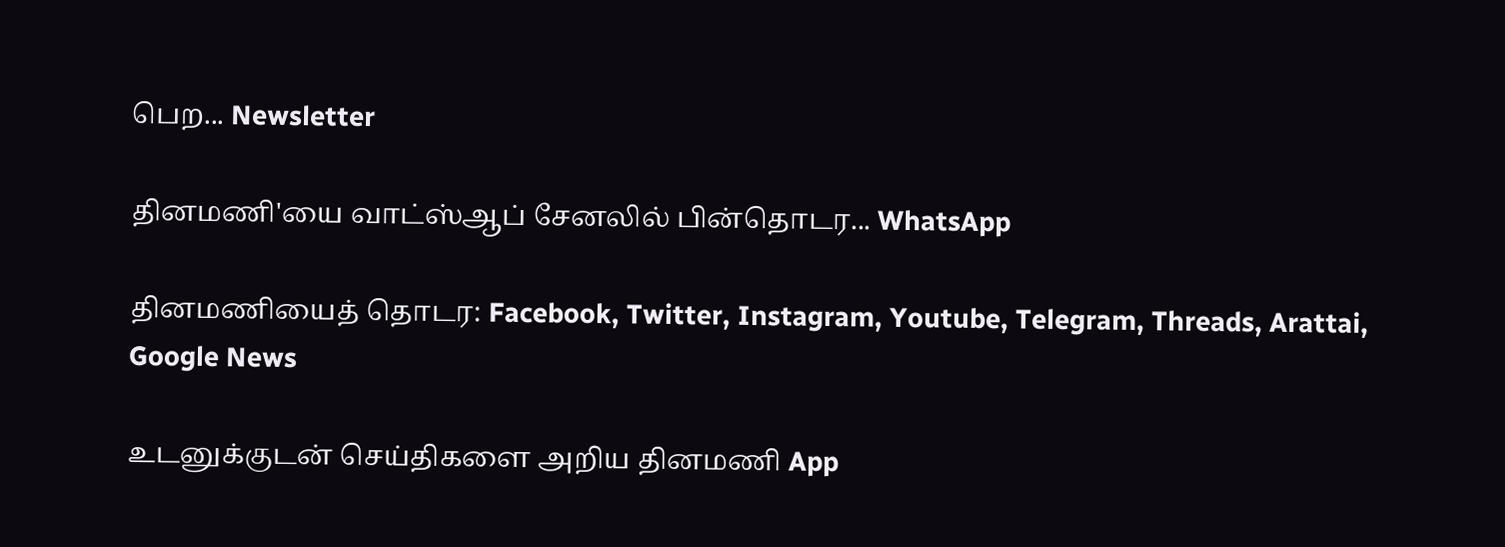பெற... Newsletter

தினமணி'யை வாட்ஸ்ஆப் சேனலில் பின்தொடர... WhatsApp

தினமணியைத் தொடர: Facebook, Twitter, Instagram, Youtube, Telegram, Threads, Arattai, Google News

உடனுக்குடன் செய்திகளை அறிய தினமணி App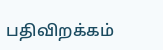பதிவிறக்கம்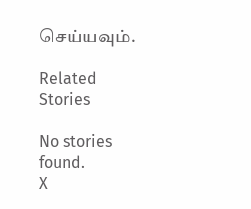செய்யவும்.

Related Stories

No stories found.
X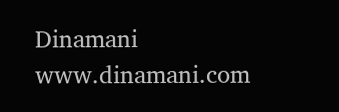Dinamani
www.dinamani.com